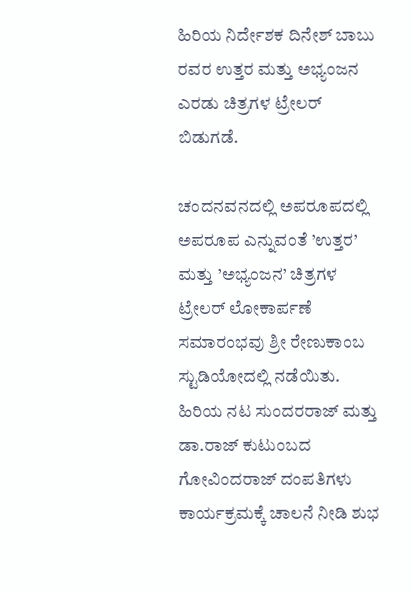ಹಿರಿಯ ನಿರ್ದೇಶಕ ದಿನೇಶ್ ಬಾಬು ರವರ ಉತ್ತರ ಮತ್ತು ಅಭ್ಯಂಜನ ಎರಡು ಚಿತ್ರಗಳ ಟ್ರೇಲರ್ ಬಿಡುಗಡೆ.

ಚಂದನವನದಲ್ಲಿ ಅಪರೂಪದಲ್ಲಿ ಅಪರೂಪ ಎನ್ನುವಂತೆ ’ಉತ್ತರ’ ಮತ್ತು ’ಅಭ್ಯಂಜನ’ ಚಿತ್ರಗಳ ಟ್ರೇಲರ್ ಲೋಕಾರ್ಪಣೆ ಸಮಾರಂಭವು ಶ್ರೀ ರೇಣುಕಾಂಬ ಸ್ಟುಡಿಯೋದಲ್ಲಿ ನಡೆಯಿತು. ಹಿರಿಯ ನಟ ಸುಂದರರಾಜ್ ಮತ್ತು ಡಾ.ರಾಜ್ ಕುಟುಂಬದ ಗೋವಿಂದರಾಜ್ ದಂಪತಿಗಳು ಕಾರ್ಯಕ್ರಮಕ್ಕೆ ಚಾಲನೆ ನೀಡಿ ಶುಭ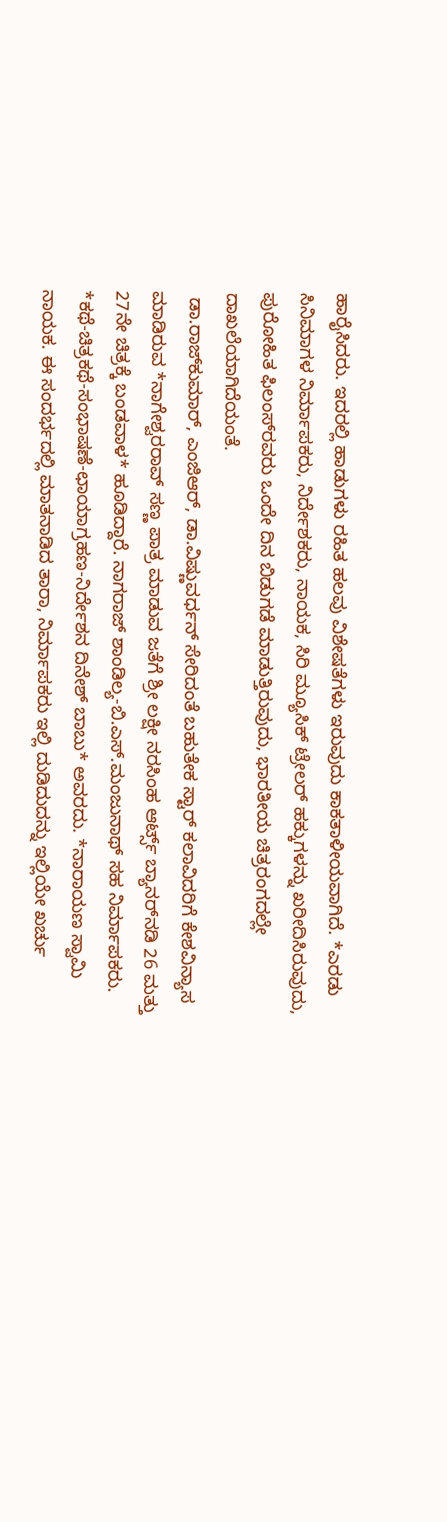ಹಾರೈಸಿದರು. ಇದರಲ್ಲಿ ಹಾಡುಗಳು ರಹಿತ ಹಲವು ವಿಶೇಷತೆಗಳು ಇರುವುದು ಕಾಕತಾಳೀಯವಾಗಿದೆ. *ಎರಡು ಸಿನಿಮಾಗಳ ನಿರ್ಮಾಪಕರು, ನಿರ್ದೇಶಕರು, ನಾಯಕ, ಸಿರಿ ಮ್ಯೂಸಿಕ್ ಟ್ರೇಲರ್ ಹಕ್ಕುಗಳನ್ನು ಖರೀದಿಸಿರುವುದು, ಪುರೋಹಿತ ಫಿಲಂಸ್‌ರವರು ಒಂದೇ ದಿನ ಬಿಡುಗಡೆ ಮಾಡುತ್ತಿರುವುದು, ಭಾರತೀಯ ಚಿತ್ರರಂಗದಲ್ಲೇ ದಾಖಲೆಯಾಗಿದೆಯಂತೆ.
 ಡಾ.ರಾಜ್‌ಕುಮಾರ್, ಎಂಜಿಆರ್, ಡಾ.ವಿಷ್ಣುವರ್ಧನ್ ಸೇರಿದಂತೆ ಬಹುತೇಕ ಸ್ಟಾರ್ ಕಲಾವಿದರಿಗೆ ಕೇಶವಿನ್ಯಾಸ ಮಾಡಿರುವ *ನಾಗೇಶ್ವರರಾವ್ ಸಣ್ಣ ಪಾತ್ರ ಮಾಡುವ ಜತೆಗೆ ಶ್ರೀ ಲಕ್ಷೀ ನರಸಿಂಹ ಆರ್ಟ್ಸ್ ಬ್ಯಾನರ್‌ನಡಿ 26 ಮತ್ತು 27ನೇ ಚಿತ್ರಕ್ಕೆ ಬಂಡವಾಳ* ಹೂಡಿದ್ದಾರೆ. ನಾಗರಾಜ್ ಶಾಂಡಿಲ್ಯ-ಬಿ.ಎಸ್.ಮಂಜುನಾಥ್ ಸಹ ನಿರ್ಮಾಪಕರು. *ಕಥೆ-ಚಿತ್ರಕಥೆ-ಸಂಭಾಷಣೆ-ಛಾಯಾಗ್ರಹಣ-ನಿರ್ದೇಶನ ದಿನೇಶ್ ಬಾಬು* ಅವರದು. *ನಾರಾಯಣ ಸ್ವಾಮಿ ನಾಯಕ. ಈ ಸಂದರ್ಭದಲ್ಲಿ ಮಾತನಾಡಿದ ತಾರಾ, ನಿರ್ಮಾಪಕರು ಇಲ್ಲಿ ದುಡಿದುದನ್ನು ಇಲ್ಲಿಯೇ ಖರ್ಚು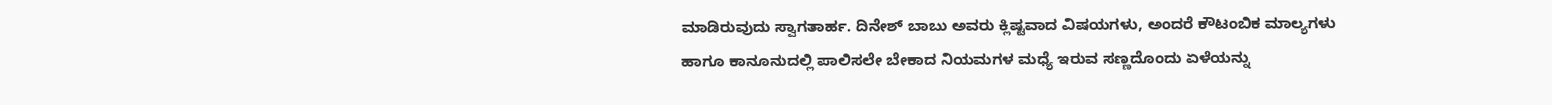ಮಾಡಿರುವುದು ಸ್ವಾಗತಾರ್ಹ. ದಿನೇಶ್ ಬಾಬು ಅವರು ಕ್ಲಿಷ್ಟವಾದ ವಿಷಯಗಳು, ಅಂದರೆ ಕೌಟಂಬಿಕ ಮಾಲ್ಯಗಳು ಹಾಗೂ ಕಾನೂನುದಲ್ಲಿ ಪಾಲಿಸಲೇ ಬೇಕಾದ ನಿಯಮಗಳ ಮಧ್ಯೆ ಇರುವ ಸಣ್ಣದೊಂದು ಏಳೆಯನ್ನು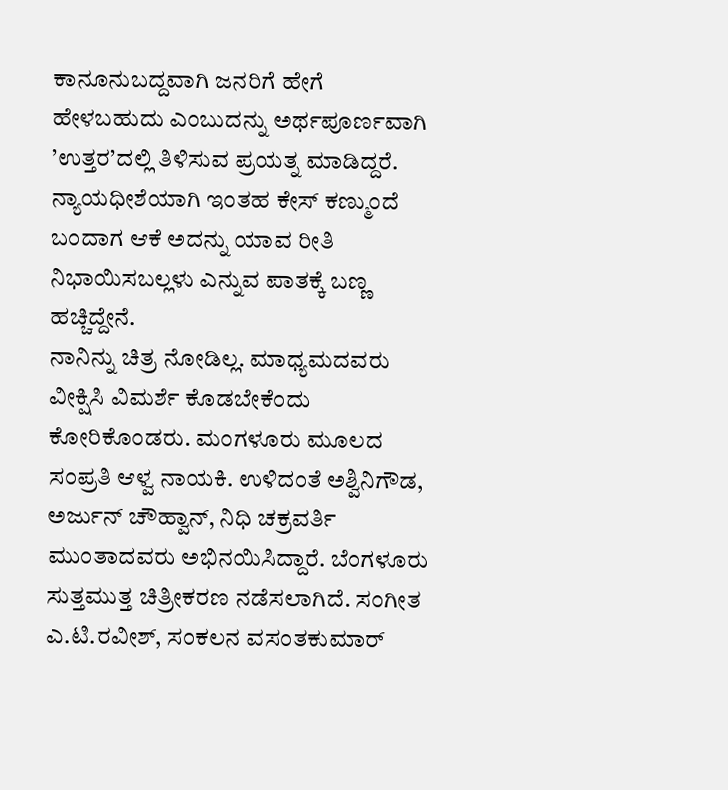ಕಾನೂನುಬದ್ದವಾಗಿ ಜನರಿಗೆ ಹೇಗೆ ಹೇಳಬಹುದು ಎಂಬುದನ್ನು ಅರ್ಥಪೂರ್ಣವಾಗಿ ’ಉತ್ತರ’ದಲ್ಲಿ ತಿಳಿಸುವ ಪ್ರಯತ್ನ ಮಾಡಿದ್ದರೆ. ನ್ಯಾಯಧೀಶೆಯಾಗಿ ಇಂತಹ ಕೇಸ್ ಕಣ್ಮುಂದೆ ಬಂದಾಗ ಆಕೆ ಅದನ್ನು ಯಾವ ರೀತಿ ನಿಭಾಯಿಸಬಲ್ಲಳು ಎನ್ನುವ ಪಾತಕ್ಕೆ ಬಣ್ಣ ಹಚ್ಚಿದ್ದೇನೆ.
ನಾನಿನ್ನು ಚಿತ್ರ ನೋಡಿಲ್ಲ. ಮಾಧ್ಯಮದವರು ವೀಕ್ಷಿಸಿ ವಿಮರ್ಶೆ ಕೊಡಬೇಕೆಂದು ಕೋರಿಕೊಂಡರು. ಮಂಗಳೂರು ಮೂಲದ ಸಂಪ್ರತಿ ಆಳ್ವ ನಾಯಕಿ. ಉಳಿದಂತೆ ಅಶ್ವಿನಿಗೌಡ, ಅರ್ಜುನ್ ಚೌಹ್ವಾನ್, ನಿಧಿ ಚಕ್ರವರ್ತಿ ಮುಂತಾದವರು ಅಭಿನಯಿಸಿದ್ದಾರೆ. ಬೆಂಗಳೂರು ಸುತ್ತಮುತ್ತ ಚಿತ್ರೀಕರಣ ನಡೆಸಲಾಗಿದೆ. ಸಂಗೀತ ಎ.ಟಿ.ರವೀಶ್, ಸಂಕಲನ ವಸಂತಕುಮಾರ್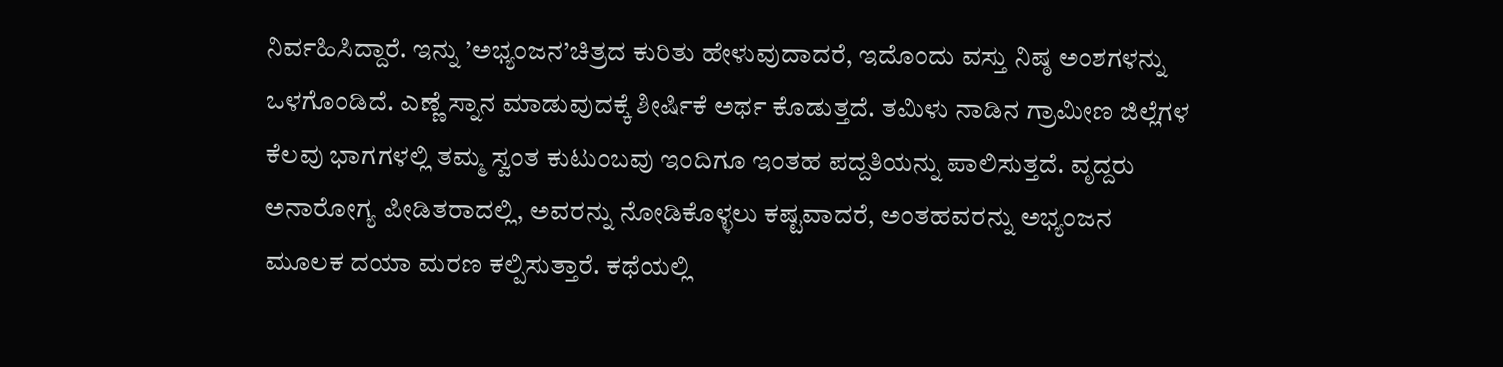ನಿರ್ವಹಿಸಿದ್ದಾರೆ. ಇನ್ನು ’ಅಭ್ಯಂಜನ’ಚಿತ್ರದ ಕುರಿತು ಹೇಳುವುದಾದರೆ, ಇದೊಂದು ವಸ್ತು ನಿಷ್ಠ ಅಂಶಗಳನ್ನು ಒಳಗೊಂಡಿದೆ. ಎಣ್ಣೆ ಸ್ನಾನ ಮಾಡುವುದಕ್ಕೆ ಶೀರ್ಷಿಕೆ ಅರ್ಥ ಕೊಡುತ್ತದೆ. ತಮಿಳು ನಾಡಿನ ಗ್ರಾಮೀಣ ಜಿಲ್ಲೆಗಳ ಕೆಲವು ಭಾಗಗಳಲ್ಲಿ ತಮ್ಮ ಸ್ವಂತ ಕುಟುಂಬವು ಇಂದಿಗೂ ಇಂತಹ ಪದ್ದತಿಯನ್ನು ಪಾಲಿಸುತ್ತದೆ. ವೃದ್ದರು ಅನಾರೋಗ್ಯ ಪೀಡಿತರಾದಲ್ಲಿ, ಅವರನ್ನು ನೋಡಿಕೊಳ್ಳಲು ಕಷ್ಟವಾದರೆ, ಅಂತಹವರನ್ನು ಅಭ್ಯಂಜನ ಮೂಲಕ ದಯಾ ಮರಣ ಕಲ್ಪಿಸುತ್ತಾರೆ. ಕಥೆಯಲ್ಲಿ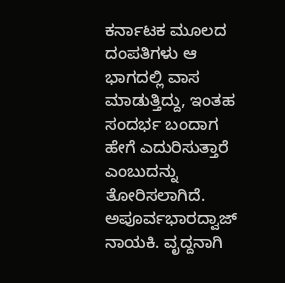ಕರ್ನಾಟಕ ಮೂಲದ ದಂಪತಿಗಳು ಆ ಭಾಗದಲ್ಲಿ ವಾಸ ಮಾಡುತ್ತಿದ್ದು, ಇಂತಹ ಸಂದರ್ಭ ಬಂದಾಗ ಹೇಗೆ ಎದುರಿಸುತ್ತಾರೆ ಎಂಬುದನ್ನು ತೋರಿಸಲಾಗಿದೆ. ಅಪೂರ್ವಭಾರದ್ವಾಜ್ ನಾಯಕಿ. ವೃದ್ದನಾಗಿ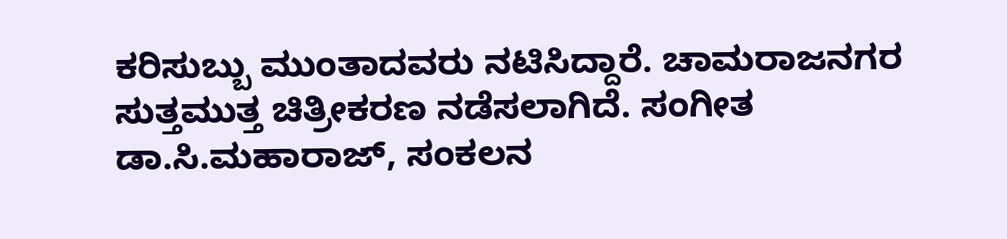ಕರಿಸುಬ್ಬು ಮುಂತಾದವರು ನಟಿಸಿದ್ದಾರೆ. ಚಾಮರಾಜನಗರ ಸುತ್ತಮುತ್ತ ಚಿತ್ರೀಕರಣ ನಡೆಸಲಾಗಿದೆ. ಸಂಗೀತ ಡಾ.ಸಿ.ಮಹಾರಾಜ್, ಸಂಕಲನ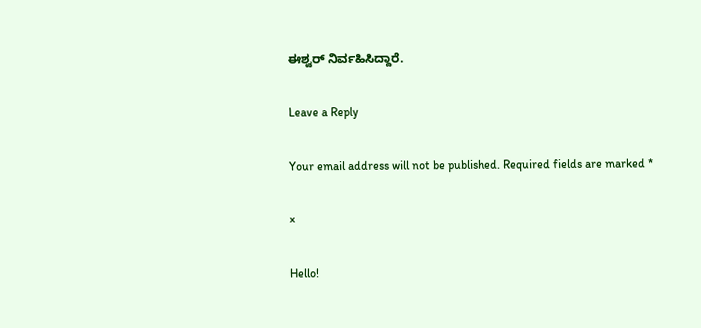ಈಶ್ವರ್ ನಿರ್ವಹಿಸಿದ್ದಾರೆ.

Leave a Reply

Your email address will not be published. Required fields are marked *

×

Hello!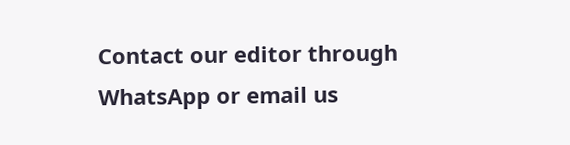Contact our editor through WhatsApp or email us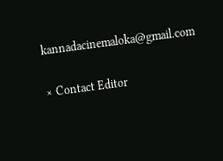kannadacinemaloka@gmail.com

× Contact Editor